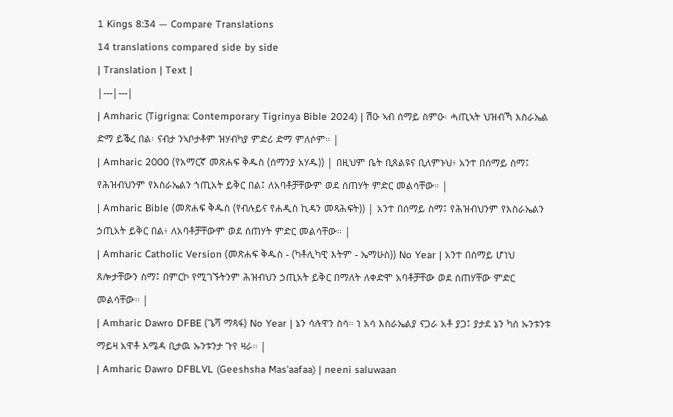1 Kings 8:34 — Compare Translations
14 translations compared side by side
| Translation | Text |
|---|---|
| Amharic (Tigrigna: Contemporary Tigrinya Bible 2024) | ሽዑ ኣብ ሰማይ ስምዑ፡ ሓጢኣት ህዝብኻ እስራኤል ድማ ይቕረ በል፡ ናብታ ንኣቦታቶም ዝሃብካያ ምድሪ ድማ ምለሶም። |
| Amharic 2000 (የአማርኛ መጽሐፍ ቅዱስ (ሰማንያ አሃዱ)) | በዚህም ቤት ቢጸልዩና ቢለምኑህ፥ አንተ በሰማይ ስማ፤ የሕዝብህንም የእስራኤልን ኀጢአት ይቅር በል፤ ለአባቶቻቸውም ወደ ሰጠሃት ምድር መልሳቸው። |
| Amharic Bible (መጽሐፍ ቅዱስ (የብሉይና የሐዲስ ኪዳን መጻሕፍት)) | አንተ በሰማይ ስማ፤ የሕዝብህንም የእስራኤልን ኃጢአት ይቅር በል፥ ለአባቶቻቸውም ወደ ሰጠሃት ምድር መልሳቸው። |
| Amharic Catholic Version (መጽሐፍ ቅዱስ - (ካቶሊካዊ እትም - ኤማሁስ)) No Year | አንተ በሰማይ ሆነህ ጸሎታቸውን ስማ፤ በምርኮ የሚገኙትንም ሕዝብህን ኃጢአት ይቅር በማለት ለቀድሞ አባቶቻቸው ወደ ሰጠሃቸው ምድር መልሳቸው። |
| Amharic Dawro DFBE (ጌሻ ማጻፋ) No Year | ኔን ሳሉዋን ስሳ። ነ አሳ እስራኤልያ ናጋራ አቶ ያጋ፤ ያታደ ኔን ካሰ ኡንቱንቱ ማይዛ አዋቶ እሜዳ ቢታዉ ኡንቱንታ ጉየ ዛራ። |
| Amharic Dawro DFBLVL (Geeshsha Mas'aafaa) | neeni saluwaan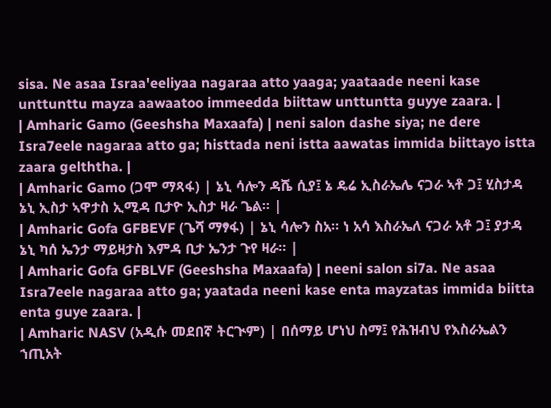sisa. Ne asaa Israa'eeliyaa nagaraa atto yaaga; yaataade neeni kase unttunttu mayza aawaatoo immeedda biittaw unttuntta guyye zaara. |
| Amharic Gamo (Geeshsha Maxaafa) | neni salon dashe siya; ne dere Isra7eele nagaraa atto ga; histtada neni istta aawatas immida biittayo istta zaara gelththa. |
| Amharic Gamo (ጋሞ ማጻፋ) | ኔኒ ሳሎን ዳሼ ሲያ፤ ኔ ዴሬ ኢስራኤሌ ናጋራ ኣቶ ጋ፤ ሂስታዳ ኔኒ ኢስታ ኣዋታስ ኢሚዳ ቢታዮ ኢስታ ዛራ ጌል። |
| Amharic Gofa GFBEVF (ጌሻ ማፃፋ) | ኔኒ ሳሎን ስአ። ነ አሳ እስራኤለ ናጋራ አቶ ጋ፤ ያታዳ ኔኒ ካሰ ኤንታ ማይዛታስ እምዳ ቢታ ኤንታ ጉየ ዛራ። |
| Amharic Gofa GFBLVF (Geeshsha Maxaafa) | neeni salon si7a. Ne asaa Isra7eele nagaraa atto ga; yaatada neeni kase enta mayzatas immida biitta enta guye zaara. |
| Amharic NASV (አዲሱ መደበኛ ትርጒም) | በሰማይ ሆነህ ስማ፤ የሕዝብህ የእስራኤልን ኀጢአት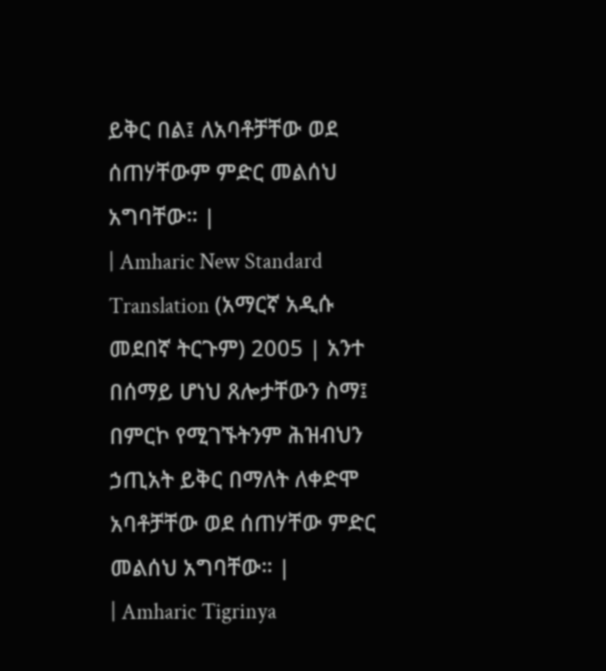ይቅር በል፤ ለአባቶቻቸው ወደ ሰጠሃቸውም ምድር መልሰህ አግባቸው። |
| Amharic New Standard Translation (አማርኛ አዲሱ መደበኛ ትርጉም) 2005 | አንተ በሰማይ ሆነህ ጸሎታቸውን ስማ፤ በምርኮ የሚገኙትንም ሕዝብህን ኃጢአት ይቅር በማለት ለቀድሞ አባቶቻቸው ወደ ሰጠሃቸው ምድር መልሰህ አግባቸው። |
| Amharic Tigrinya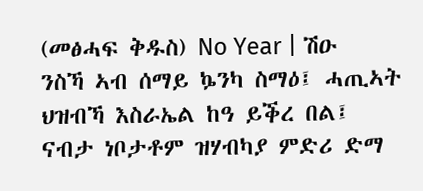(መፅሓፍ ቅዱስ) No Year | ሽዑ ንስኻ ኣብ ሰማይ ኴንካ ስማዕ፤ ሓጢኣት ህዝብኻ እስራኤል ከዓ ይቕረ በል፤ ናብታ ነቦታቶም ዝሃብካያ ምድሪ ድማ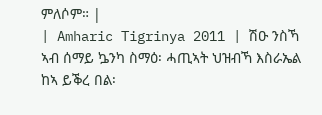ምለሶም። |
| Amharic Tigrinya 2011 | ሽዑ ንስኻ ኣብ ሰማይ ኴንካ ስማዕ፡ ሓጢኣት ህዝብኻ እስራኤል ከኣ ይቕረ በል፡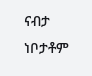ናብታ ነቦታቶም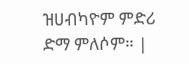ዝሀብካዮም ምድሪ ድማ ምለሶም። |